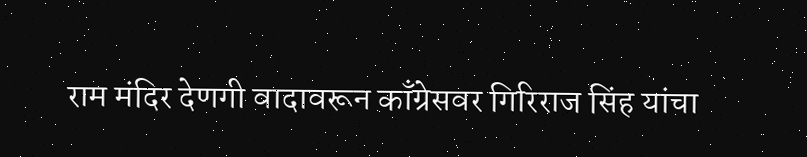राम मंदिर देणगी वादावरून काँग्रेसवर गिरिराज सिंह यांचा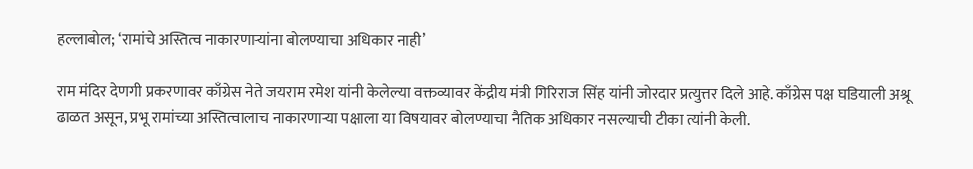हल्लाबोल; ‘रामांचे अस्तित्व नाकारणाऱ्यांना बोलण्याचा अधिकार नाही’

राम मंदिर देणगी प्रकरणावर काँग्रेस नेते जयराम रमेश यांनी केलेल्या वक्तव्यावर केंद्रीय मंत्री गिरिराज सिंह यांनी जोरदार प्रत्युत्तर दिले आहे. काँग्रेस पक्ष घडियाली अश्रू ढाळत असून, प्रभू रामांच्या अस्तित्वालाच नाकारणाऱ्या पक्षाला या विषयावर बोलण्याचा नैतिक अधिकार नसल्याची टीका त्यांनी केली.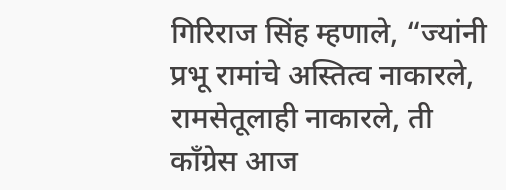गिरिराज सिंह म्हणाले, “ज्यांनी प्रभू रामांचे अस्तित्व नाकारले, रामसेतूलाही नाकारले, ती काँग्रेस आज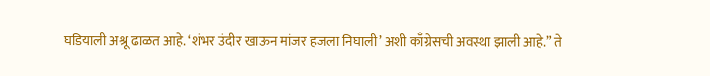घडियाली अश्रू ढाळत आहे. ‘शंभर उंदीर खाऊन मांजर हजला निघाली’ अशी काँग्रेसची अवस्था झाली आहे.” ते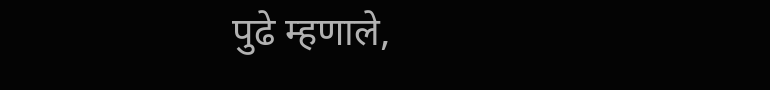पुढे म्हणाले,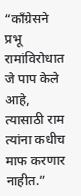“काँग्रेसने प्रभू रामांविरोधात जे पाप केले आहे, त्यासाठी राम त्यांना कधीच माफ करणार नाहीत.”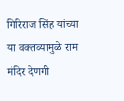गिरिराज सिंह यांच्या या वक्तव्यामुळे राम मंदिर देणगी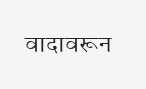वादावरून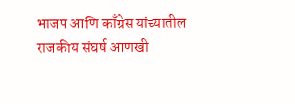भाजप आणि काँग्रेस यांच्यातील राजकीय संघर्ष आणखी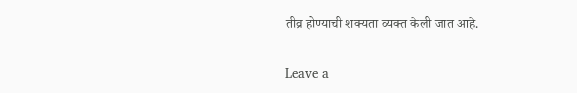तीव्र होण्याची शक्यता व्यक्त केली जात आहे.

Leave a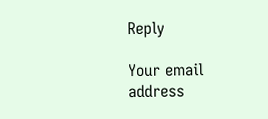Reply

Your email address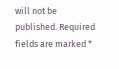will not be published. Required fields are marked *